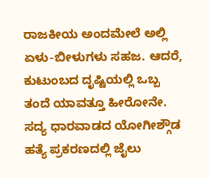ರಾಜಕೀಯ ಅಂದಮೇಲೆ ಅಲ್ಲಿ ಏಳು-ಬೀಳುಗಳು ಸಹಜ. ಆದರೆ, ಕುಟುಂಬದ ದೃಷ್ಟಿಯಲ್ಲಿ ಒಬ್ಬ ತಂದೆ ಯಾವತ್ತೂ ಹೀರೋನೇ. ಸದ್ಯ ಧಾರವಾಡದ ಯೋಗೀಶ್ಗೌಡ ಹತ್ಯೆ ಪ್ರಕರಣದಲ್ಲಿ ಜೈಲು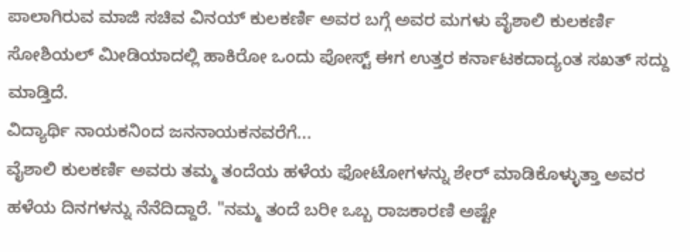ಪಾಲಾಗಿರುವ ಮಾಜಿ ಸಚಿವ ವಿನಯ್ ಕುಲಕರ್ಣಿ ಅವರ ಬಗ್ಗೆ ಅವರ ಮಗಳು ವೈಶಾಲಿ ಕುಲಕರ್ಣಿ ಸೋಶಿಯಲ್ ಮೀಡಿಯಾದಲ್ಲಿ ಹಾಕಿರೋ ಒಂದು ಪೋಸ್ಟ್ ಈಗ ಉತ್ತರ ಕರ್ನಾಟಕದಾದ್ಯಂತ ಸಖತ್ ಸದ್ದು ಮಾಡ್ತಿದೆ.
ವಿದ್ಯಾರ್ಥಿ ನಾಯಕನಿಂದ ಜನನಾಯಕನವರೆಗೆ...
ವೈಶಾಲಿ ಕುಲಕರ್ಣಿ ಅವರು ತಮ್ಮ ತಂದೆಯ ಹಳೆಯ ಫೋಟೋಗಳನ್ನು ಶೇರ್ ಮಾಡಿಕೊಳ್ಳುತ್ತಾ ಅವರ ಹಳೆಯ ದಿನಗಳನ್ನು ನೆನೆದಿದ್ದಾರೆ. "ನಮ್ಮ ತಂದೆ ಬರೀ ಒಬ್ಬ ರಾಜಕಾರಣಿ ಅಷ್ಟೇ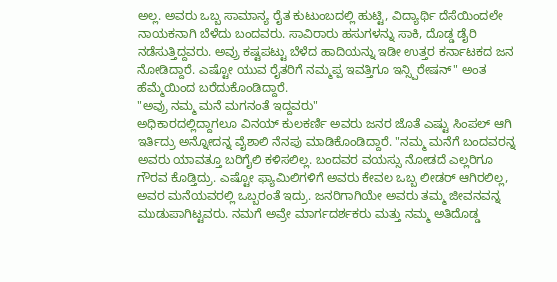ಅಲ್ಲ. ಅವರು ಒಬ್ಬ ಸಾಮಾನ್ಯ ರೈತ ಕುಟುಂಬದಲ್ಲಿ ಹುಟ್ಟಿ, ವಿದ್ಯಾರ್ಥಿ ದೆಸೆಯಿಂದಲೇ ನಾಯಕನಾಗಿ ಬೆಳೆದು ಬಂದವರು. ಸಾವಿರಾರು ಹಸುಗಳನ್ನು ಸಾಕಿ, ದೊಡ್ಡ ಡೈರಿ ನಡೆಸುತ್ತಿದ್ದವರು. ಅವ್ರು ಕಷ್ಟಪಟ್ಟು ಬೆಳೆದ ಹಾದಿಯನ್ನು ಇಡೀ ಉತ್ತರ ಕರ್ನಾಟಕದ ಜನ ನೋಡಿದ್ದಾರೆ. ಎಷ್ಟೋ ಯುವ ರೈತರಿಗೆ ನಮ್ಮಪ್ಪ ಇವತ್ತಿಗೂ ಇನ್ಸ್ಪಿರೇಷನ್" ಅಂತ ಹೆಮ್ಮೆಯಿಂದ ಬರೆದುಕೊಂಡಿದ್ದಾರೆ.
"ಅವ್ರು ನಮ್ಮ ಮನೆ ಮಗನಂತೆ ಇದ್ದವರು"
ಅಧಿಕಾರದಲ್ಲಿದ್ದಾಗಲೂ ವಿನಯ್ ಕುಲಕರ್ಣಿ ಅವರು ಜನರ ಜೊತೆ ಎಷ್ಟು ಸಿಂಪಲ್ ಆಗಿ ಇರ್ತಿದ್ರು ಅನ್ನೋದನ್ನ ವೈಶಾಲಿ ನೆನಪು ಮಾಡಿಕೊಂಡಿದ್ದಾರೆ. "ನಮ್ಮ ಮನೆಗೆ ಬಂದವರನ್ನ ಅವರು ಯಾವತ್ತೂ ಬರಿಗೈಲಿ ಕಳಿಸಲಿಲ್ಲ. ಬಂದವರ ವಯಸ್ಸು ನೋಡದೆ ಎಲ್ಲರಿಗೂ ಗೌರವ ಕೊಡ್ತಿದ್ರು. ಎಷ್ಟೋ ಫ್ಯಾಮಿಲಿಗಳಿಗೆ ಅವರು ಕೇವಲ ಒಬ್ಬ ಲೀಡರ್ ಆಗಿರಲಿಲ್ಲ, ಅವರ ಮನೆಯವರಲ್ಲಿ ಒಬ್ಬರಂತೆ ಇದ್ರು. ಜನರಿಗಾಗಿಯೇ ಅವರು ತಮ್ಮ ಜೀವನವನ್ನ ಮುಡುಪಾಗಿಟ್ಟವರು. ನಮಗೆ ಅವ್ರೇ ಮಾರ್ಗದರ್ಶಕರು ಮತ್ತು ನಮ್ಮ ಅತಿದೊಡ್ಡ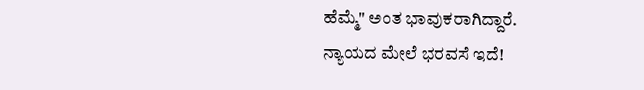ಹೆಮ್ಮೆ" ಅಂತ ಭಾವುಕರಾಗಿದ್ದಾರೆ.
ನ್ಯಾಯದ ಮೇಲೆ ಭರವಸೆ ಇದೆ!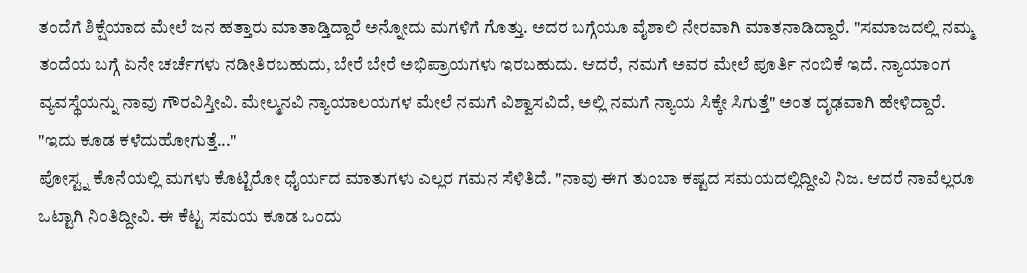ತಂದೆಗೆ ಶಿಕ್ಷೆಯಾದ ಮೇಲೆ ಜನ ಹತ್ತಾರು ಮಾತಾಡ್ತಿದ್ದಾರೆ ಅನ್ನೋದು ಮಗಳಿಗೆ ಗೊತ್ತು. ಅದರ ಬಗ್ಗೆಯೂ ವೈಶಾಲಿ ನೇರವಾಗಿ ಮಾತನಾಡಿದ್ದಾರೆ. "ಸಮಾಜದಲ್ಲಿ ನಮ್ಮ ತಂದೆಯ ಬಗ್ಗೆ ಏನೇ ಚರ್ಚೆಗಳು ನಡೀತಿರಬಹುದು, ಬೇರೆ ಬೇರೆ ಅಭಿಪ್ರಾಯಗಳು ಇರಬಹುದು. ಆದರೆ, ನಮಗೆ ಅವರ ಮೇಲೆ ಪೂರ್ತಿ ನಂಬಿಕೆ ಇದೆ. ನ್ಯಾಯಾಂಗ ವ್ಯವಸ್ಥೆಯನ್ನು ನಾವು ಗೌರವಿಸ್ತೀವಿ. ಮೇಲ್ಮನವಿ ನ್ಯಾಯಾಲಯಗಳ ಮೇಲೆ ನಮಗೆ ವಿಶ್ವಾಸವಿದೆ, ಅಲ್ಲಿ ನಮಗೆ ನ್ಯಾಯ ಸಿಕ್ಕೇ ಸಿಗುತ್ತೆ" ಅಂತ ದೃಢವಾಗಿ ಹೇಳಿದ್ದಾರೆ.
"ಇದು ಕೂಡ ಕಳೆದುಹೋಗುತ್ತೆ..."
ಪೋಸ್ಟ್ನ ಕೊನೆಯಲ್ಲಿ ಮಗಳು ಕೊಟ್ಟಿರೋ ಧೈರ್ಯದ ಮಾತುಗಳು ಎಲ್ಲರ ಗಮನ ಸೆಳಿತಿದೆ. "ನಾವು ಈಗ ತುಂಬಾ ಕಷ್ಟದ ಸಮಯದಲ್ಲಿದ್ದೀವಿ ನಿಜ. ಆದರೆ ನಾವೆಲ್ಲರೂ ಒಟ್ಟಾಗಿ ನಿಂತಿದ್ದೀವಿ. ಈ ಕೆಟ್ಟ ಸಮಯ ಕೂಡ ಒಂದು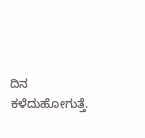ದಿನ ಕಳೆದುಹೋಗುತ್ತೆ.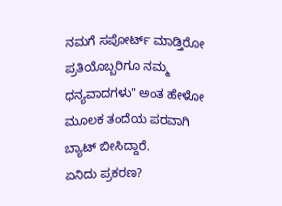ನಮಗೆ ಸಪೋರ್ಟ್ ಮಾಡ್ತಿರೋ ಪ್ರತಿಯೊಬ್ಬರಿಗೂ ನಮ್ಮ ಧನ್ಯವಾದಗಳು" ಅಂತ ಹೇಳೋ ಮೂಲಕ ತಂದೆಯ ಪರವಾಗಿ ಬ್ಯಾಟ್ ಬೀಸಿದ್ದಾರೆ.
ಏನಿದು ಪ್ರಕರಣ?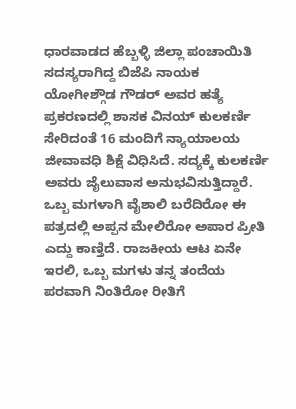ಧಾರವಾಡದ ಹೆಬ್ಬಳ್ಳಿ ಜಿಲ್ಲಾ ಪಂಚಾಯಿತಿ ಸದಸ್ಯರಾಗಿದ್ದ ಬಿಜೆಪಿ ನಾಯಕ ಯೋಗೀಶ್ಗೌಡ ಗೌಡರ್ ಅವರ ಹತ್ಯೆ ಪ್ರಕರಣದಲ್ಲಿ ಶಾಸಕ ವಿನಯ್ ಕುಲಕರ್ಣಿ ಸೇರಿದಂತೆ 16 ಮಂದಿಗೆ ನ್ಯಾಯಾಲಯ ಜೀವಾವಧಿ ಶಿಕ್ಷೆ ವಿಧಿಸಿದೆ. ಸದ್ಯಕ್ಕೆ ಕುಲಕರ್ಣಿ ಅವರು ಜೈಲುವಾಸ ಅನುಭವಿಸುತ್ತಿದ್ದಾರೆ.
ಒಬ್ಬ ಮಗಳಾಗಿ ವೈಶಾಲಿ ಬರೆದಿರೋ ಈ ಪತ್ರದಲ್ಲಿ ಅಪ್ಪನ ಮೇಲಿರೋ ಅಪಾರ ಪ್ರೀತಿ ಎದ್ದು ಕಾಣ್ತಿದೆ. ರಾಜಕೀಯ ಆಟ ಏನೇ ಇರಲಿ, ಒಬ್ಬ ಮಗಳು ತನ್ನ ತಂದೆಯ ಪರವಾಗಿ ನಿಂತಿರೋ ರೀತಿಗೆ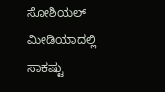ಸೋಶಿಯಲ್ ಮೀಡಿಯಾದಲ್ಲಿ ಸಾಕಷ್ಟು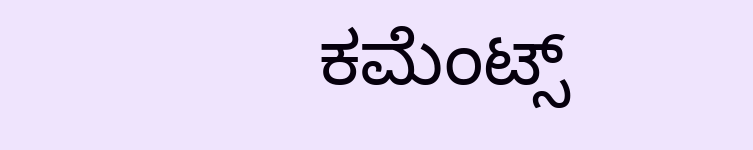ಕಮೆಂಟ್ಸ್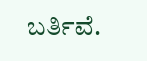ಬರ್ತಿವೆ.